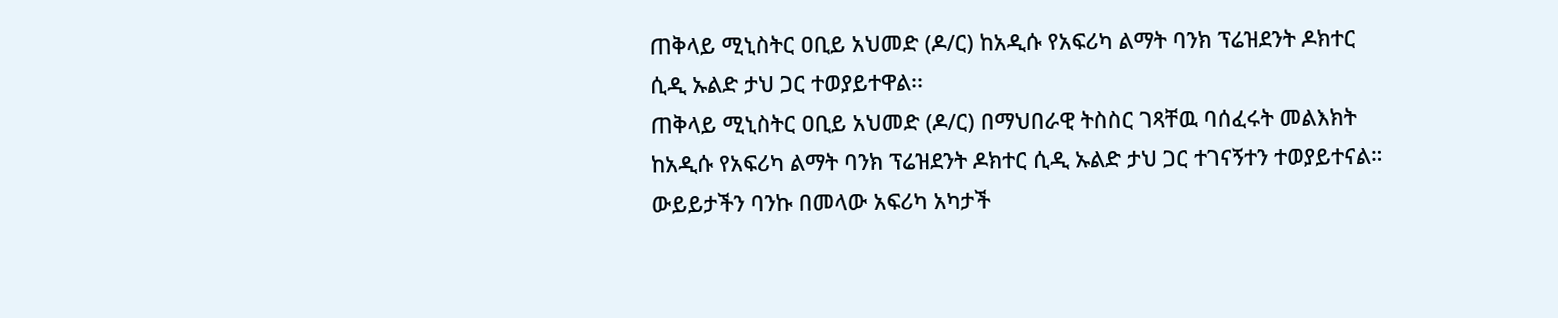ጠቅላይ ሚኒስትር ዐቢይ አህመድ (ዶ/ር) ከአዲሱ የአፍሪካ ልማት ባንክ ፕሬዝደንት ዶክተር ሲዲ ኡልድ ታህ ጋር ተወያይተዋል፡፡
ጠቅላይ ሚኒስትር ዐቢይ አህመድ (ዶ/ር) በማህበራዊ ትስስር ገጻቸዉ ባሰፈሩት መልእክት ከአዲሱ የአፍሪካ ልማት ባንክ ፕሬዝደንት ዶክተር ሲዲ ኡልድ ታህ ጋር ተገናኝተን ተወያይተናል። ውይይታችን ባንኩ በመላው አፍሪካ አካታች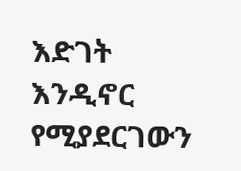እድገት እንዲኖር የሚያደርገውን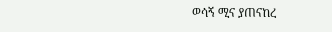ወሳኝ ሚና ያጠናከረ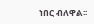ነበር ብለዋል፡፡